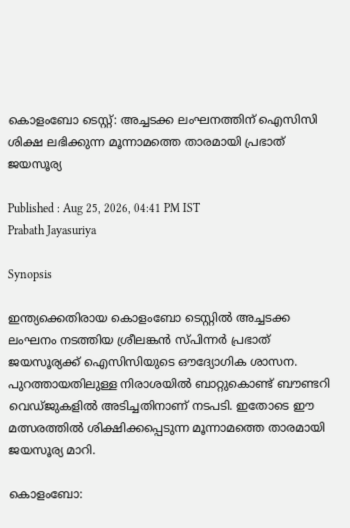കൊളംബോ ടെസ്റ്റ്: അച്ചടക്ക ലംഘനത്തിന് ഐസിസി ശിക്ഷ ലഭിക്കുന്ന മൂന്നാമത്തെ താരമായി പ്രഭാത് ജയസൂര്യ

Published : Aug 25, 2026, 04:41 PM IST
Prabath Jayasuriya

Synopsis

ഇന്ത്യക്കെതിരായ കൊളംബോ ടെസ്റ്റിൽ അച്ചടക്ക ലംഘനം നടത്തിയ ശ്രീലങ്കൻ സ്പിന്നർ പ്രഭാത് ജയസൂര്യക്ക് ഐസിസിയുടെ ഔദ്യോഗിക ശാസന. പുറത്തായതിലുള്ള നിരാശയിൽ ബാറ്റുകൊണ്ട് ബൗണ്ടറി വെഡ്ജുകളിൽ അടിച്ചതിനാണ് നടപടി. ഇതോടെ ഈ മത്സരത്തിൽ ശിക്ഷിക്കപ്പെടുന്ന മൂന്നാമത്തെ താരമായി ജയസൂര്യ മാറി.

കൊളംബോ: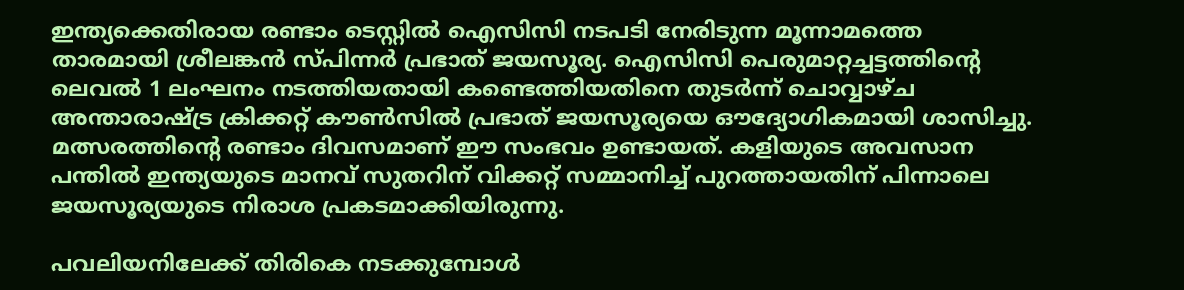ഇന്ത്യക്കെതിരായ രണ്ടാം ടെസ്റ്റില്‍ ഐസിസി നടപടി നേരിടുന്ന മൂന്നാമത്തെ താരമായി ശ്രീലങ്കന്‍ സ്പിന്നര്‍ പ്രഭാത് ജയസൂര്യ. ഐസിസി പെരുമാറ്റച്ചട്ടത്തിന്റെ ലെവല്‍ 1 ലംഘനം നടത്തിയതായി കണ്ടെത്തിയതിനെ തുടര്‍ന്ന് ചൊവ്വാഴ്ച അന്താരാഷ്ട്ര ക്രിക്കറ്റ് കൗണ്‍സില്‍ പ്രഭാത് ജയസൂര്യയെ ഔദ്യോഗികമായി ശാസിച്ചു. മത്സരത്തിന്റെ രണ്ടാം ദിവസമാണ് ഈ സംഭവം ഉണ്ടായത്. കളിയുടെ അവസാന പന്തില്‍ ഇന്ത്യയുടെ മാനവ് സുതറിന് വിക്കറ്റ് സമ്മാനിച്ച് പുറത്തായതിന് പിന്നാലെ ജയസൂര്യയുടെ നിരാശ പ്രകടമാക്കിയിരുന്നു.

പവലിയനിലേക്ക് തിരികെ നടക്കുമ്പോള്‍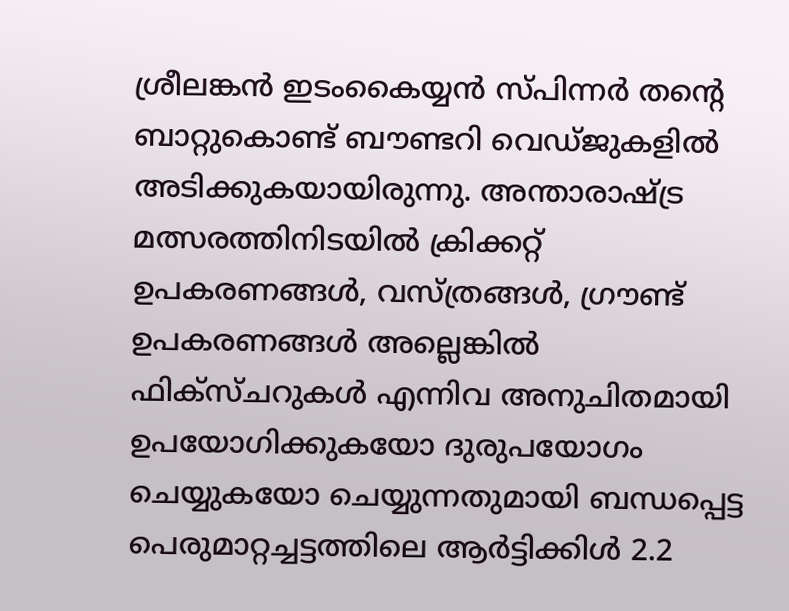ശ്രീലങ്കന്‍ ഇടംകൈയ്യന്‍ സ്പിന്നര്‍ തന്റെ ബാറ്റുകൊണ്ട് ബൗണ്ടറി വെഡ്ജുകളില്‍ അടിക്കുകയായിരുന്നു. അന്താരാഷ്ട്ര മത്സരത്തിനിടയില്‍ ക്രിക്കറ്റ് ഉപകരണങ്ങള്‍, വസ്ത്രങ്ങള്‍, ഗ്രൗണ്ട് ഉപകരണങ്ങള്‍ അല്ലെങ്കില്‍ ഫിക്‌സ്ചറുകള്‍ എന്നിവ അനുചിതമായി ഉപയോഗിക്കുകയോ ദുരുപയോഗം ചെയ്യുകയോ ചെയ്യുന്നതുമായി ബന്ധപ്പെട്ട പെരുമാറ്റച്ചട്ടത്തിലെ ആര്‍ട്ടിക്കിള്‍ 2.2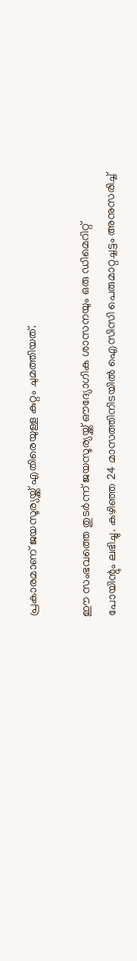പ്രകാരമാണ് ജയസൂര്യയ്ക്ക് എതിരെയുള്ള കുറ്റം ചുമത്തിയത്.

ഈ സംഭവത്തെ തുടര്‍ന്ന് ജയസൂര്യയ്ക്ക് ഔദ്യോഗിക ശാസനയും ഒരു ഡിമെറിറ്റ് പോയിന്റും ലഭിച്ചു. കഴിഞ്ഞ 24 മാസത്തിനിടയില്‍ ഐസിസി പെരുമാറ്റച്ചട്ടം അനുസരിച്ച്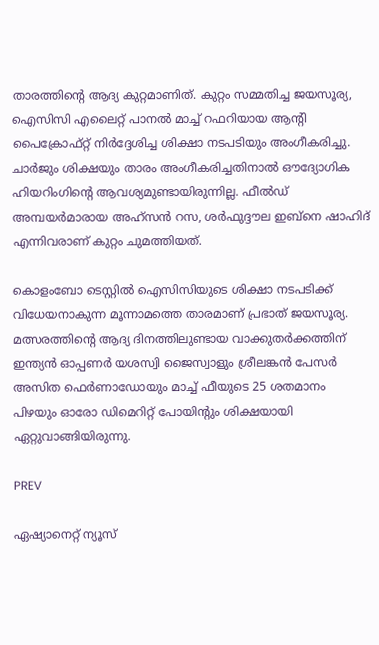താരത്തിന്റെ ആദ്യ കുറ്റമാണിത്. കുറ്റം സമ്മതിച്ച ജയസൂര്യ, ഐസിസി എലൈറ്റ് പാനല്‍ മാച്ച് റഫറിയായ ആന്റി പൈക്രോഫ്റ്റ് നിര്‍ദ്ദേശിച്ച ശിക്ഷാ നടപടിയും അംഗീകരിച്ചു. ചാര്‍ജും ശിക്ഷയും താരം അംഗീകരിച്ചതിനാല്‍ ഔദ്യോഗിക ഹിയറിംഗിന്റെ ആവശ്യമുണ്ടായിരുന്നില്ല. ഫീല്‍ഡ് അമ്പയര്‍മാരായ അഹ്‌സന്‍ റസ, ശര്‍ഫുദ്ദൗല ഇബ്‌നെ ഷാഹിദ് എന്നിവരാണ് കുറ്റം ചുമത്തിയത്.

കൊളംബോ ടെസ്റ്റില്‍ ഐസിസിയുടെ ശിക്ഷാ നടപടിക്ക് വിധേയനാകുന്ന മൂന്നാമത്തെ താരമാണ് പ്രഭാത് ജയസൂര്യ. മത്സരത്തിന്റെ ആദ്യ ദിനത്തിലുണ്ടായ വാക്കുതര്‍ക്കത്തിന് ഇന്ത്യന്‍ ഓപ്പണര്‍ യശസ്വി ജൈസ്വാളും ശ്രീലങ്കന്‍ പേസര്‍ അസിത ഫെര്‍ണാഡോയും മാച്ച് ഫീയുടെ 25 ശതമാനം പിഴയും ഓരോ ഡിമെറിറ്റ് പോയിന്റും ശിക്ഷയായി ഏറ്റുവാങ്ങിയിരുന്നു.

PREV

ഏഷ്യാനെറ്റ് ന്യൂസ്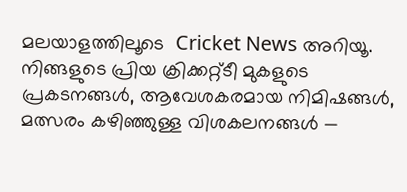മലയാളത്തിലൂടെ  Cricket News അറിയൂ.  നിങ്ങളുടെ പ്രിയ ക്രിക്കറ്റ്ടീ മുകളുടെ പ്രകടനങ്ങൾ, ആവേശകരമായ നിമിഷങ്ങൾ, മത്സരം കഴിഞ്ഞുള്ള വിശകലനങ്ങൾ —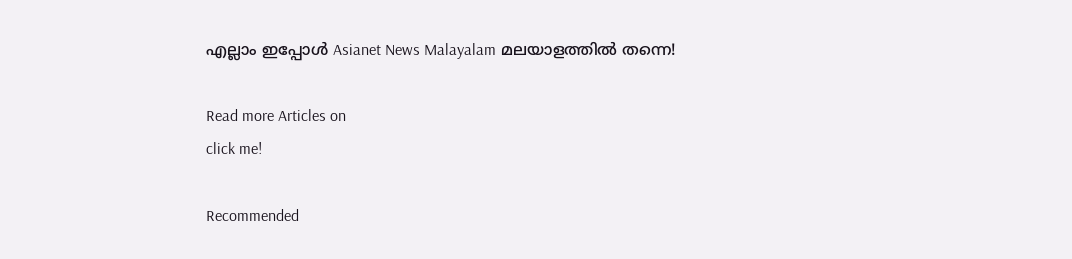എല്ലാം ഇപ്പോൾ Asianet News Malayalam മലയാളത്തിൽ തന്നെ!

Read more Articles on
click me!

Recommended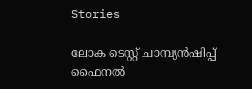Stories

ലോക ടെസ്റ്റ് ചാമ്പ്യന്‍ഷിപ്പ് ഫൈനല്‍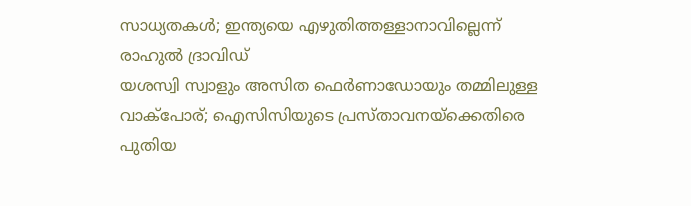സാധ്യതകള്‍; ഇന്ത്യയെ എഴുതിത്തള്ളാനാവില്ലെന്ന് രാഹുല്‍ ദ്രാവിഡ്
യശസ്വി സ്വാളും അസിത ഫെര്‍ണാഡോയും തമ്മിലുള്ള വാക്‌പോര്; ഐസിസിയുടെ പ്രസ്താവനയ്‌ക്കെതിരെ പുതിയ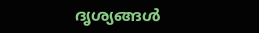ദൃശ്യങ്ങള്‍